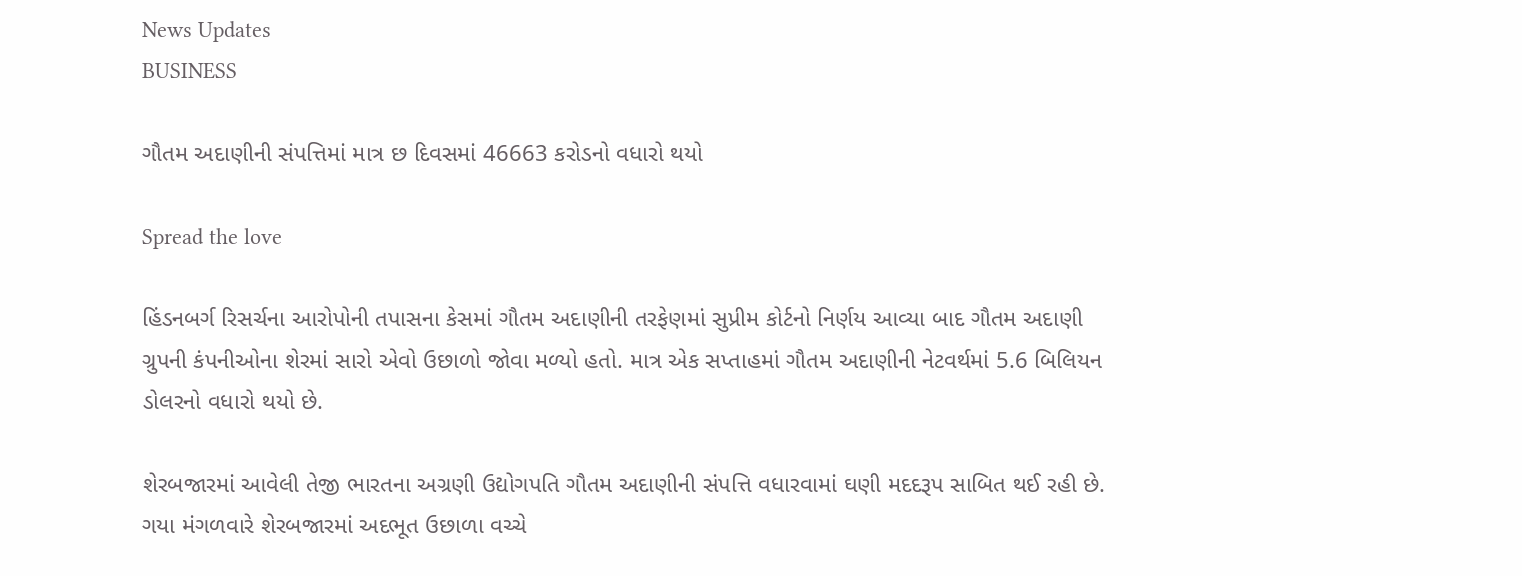News Updates
BUSINESS

ગૌતમ અદાણીની સંપત્તિમાં માત્ર છ દિવસમાં 46663 કરોડનો વધારો થયો

Spread the love

હિંડનબર્ગ રિસર્ચના આરોપોની તપાસના કેસમાં ગૌતમ અદાણીની તરફેણમાં સુપ્રીમ કોર્ટનો નિર્ણય આવ્યા બાદ ગૌતમ અદાણી ગ્રુપની કંપનીઓના શેરમાં સારો એવો ઉછાળો જોવા મળ્યો હતો. માત્ર એક સપ્તાહમાં ગૌતમ અદાણીની નેટવર્થમાં 5.6 બિલિયન ડોલરનો વધારો થયો છે.

શેરબજારમાં આવેલી તેજી ભારતના અગ્રણી ઉદ્યોગપતિ ગૌતમ અદાણીની સંપત્તિ વધારવામાં ઘણી મદદરૂપ સાબિત થઈ રહી છે. ગયા મંગળવારે શેરબજારમાં અદભૂત ઉછાળા વચ્ચે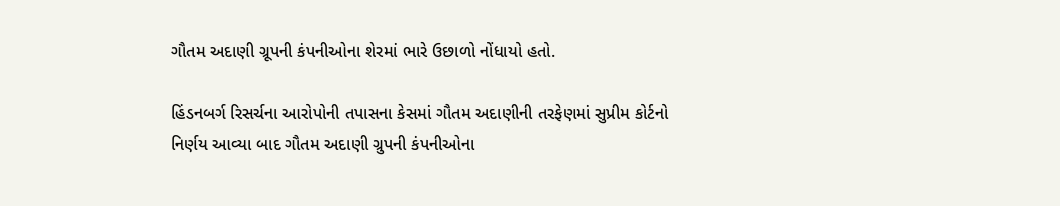ગૌતમ અદાણી ગ્રૂપની કંપનીઓના શેરમાં ભારે ઉછાળો નોંધાયો હતો.

હિંડનબર્ગ રિસર્ચના આરોપોની તપાસના કેસમાં ગૌતમ અદાણીની તરફેણમાં સુપ્રીમ કોર્ટનો નિર્ણય આવ્યા બાદ ગૌતમ અદાણી ગ્રુપની કંપનીઓના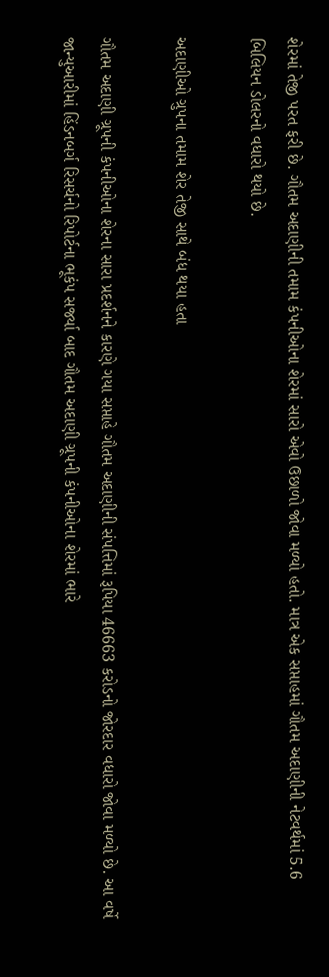શેરમાં તેજી પરત ફરી છે. ગૌતમ અદાણીની તમામ કંપનીઓના શેરમાં સારો એવો ઉછાળો જોવા મળ્યો હતો. માત્ર એક સપ્તાહમાં ગૌતમ અદાણીની નેટવર્થમાં 5.6 બિલિયન ડોલરનો વધારો થયો છે.

અદાણીઓ ગ્રુપના તમામ શેર તેજી સાથે બંધ થયા હતા

ગૌતમ અદાણી ગ્રૂપની કંપનીઓના શેરના સારા પ્રદર્શનને કારણે ગયા સપ્તાહે ગૌતમ અદાણીની સંપત્તિમાં રૂપિયા 46663 કરોડનો જોરદાર વધારો જોવા મળ્યો છે. આ વર્ષે જાન્યુઆરીમાં હિંડનબર્ગ રિસર્ચનો રિપોર્ટના ભૂકંપ સર્જ્યા બાદ ગૌતમ અદાણી ગ્રૂપની કંપનીઓના શેરમાં ભારે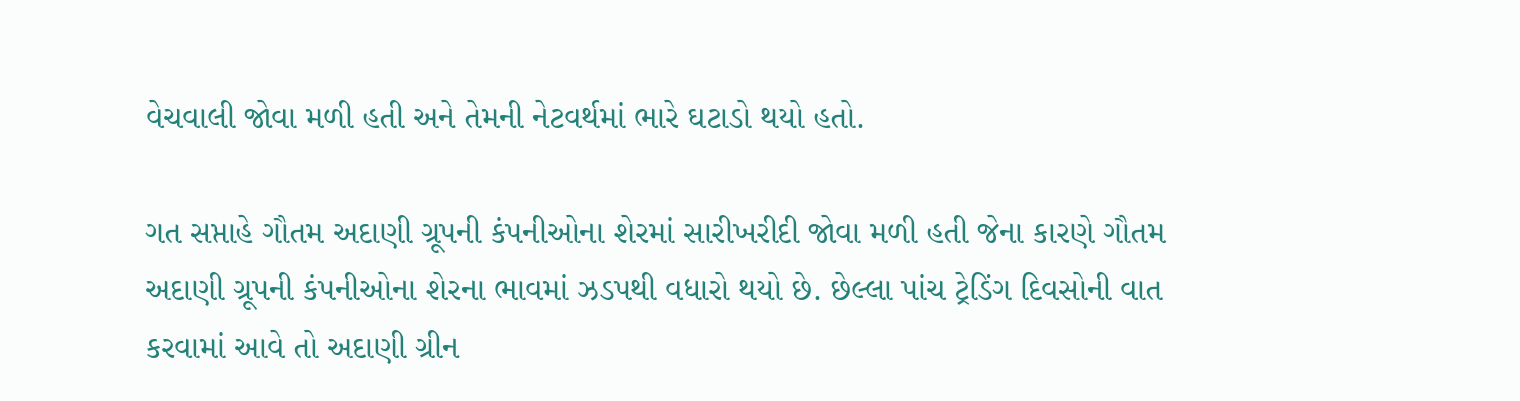વેચવાલી જોવા મળી હતી અને તેમની નેટવર્થમાં ભારે ઘટાડો થયો હતો.

ગત સપ્તાહે ગૌતમ અદાણી ગ્રૂપની કંપનીઓના શેરમાં સારીખરીદી જોવા મળી હતી જેના કારણે ગૌતમ અદાણી ગ્રૂપની કંપનીઓના શેરના ભાવમાં ઝડપથી વધારો થયો છે. છેલ્લા પાંચ ટ્રેડિંગ દિવસોની વાત કરવામાં આવે તો અદાણી ગ્રીન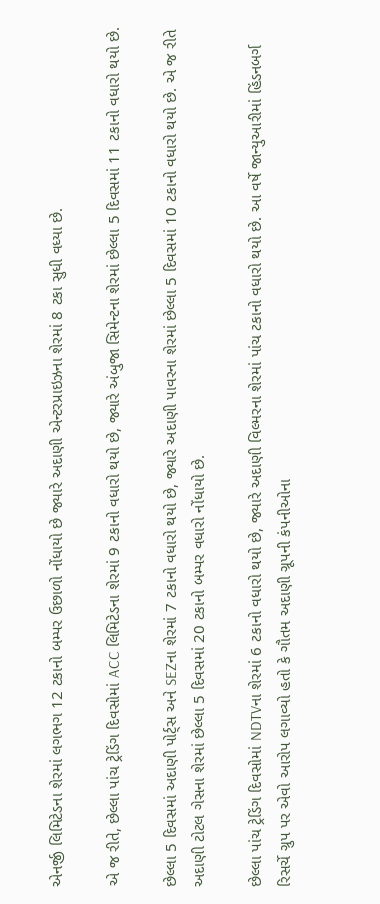એનર્જી લિમિટેડના શેરમાં લગભગ 12 ટકાનો બમ્પર ઉછાળો નોંધાયો છે જ્યારે અદાણી એન્ટરપ્રાઇઝના શેરમાં 8 ટકા સુધી વધ્યા છે.

એ જ રીતે, છેલ્લા પાંચ ટ્રેડિંગ દિવસોમાં ACC લિમિટેડના શેરમાં 9 ટકાનો વધારો થયો છે, જ્યારે અંબુજા સિમેન્ટના શેરમાં છેલ્લા 5 દિવસમાં 11 ટકાનો વધારો થયો છે.

છેલ્લા 5 દિવસમાં અદાણી પોર્ટ્સ અને SEZના શેરમાં 7 ટકાનો વધારો થયો છે, જ્યારે અદાણી પાવરના શેરમાં છેલ્લા 5 દિવસમાં 10 ટકાનો વધારો થયો છે. એ જ રીતે અદાણી ટોટલ ગેસના શેરમાં છેલ્લા 5 દિવસમાં 20 ટકાનો બમ્પર વધારો નોંધાયો છે.

છેલ્લા પાંચ ટ્રેડિંગ દિવસોમાં NDTVના શેરમાં 6 ટકાનો વધારો થયો છે, જ્યારે અદાણી વિલ્મરના શેરમાં પાંચ ટકાનો વધારો થયો છે. આ વર્ષે જાન્યુઆરીમાં હિંડનબર્ગ રિસર્ચે ગ્રુપ પર એવો આરોપ લગાવ્યો હતો કે ગૌતમ અદાણી ગ્રૂપની કંપનીઓના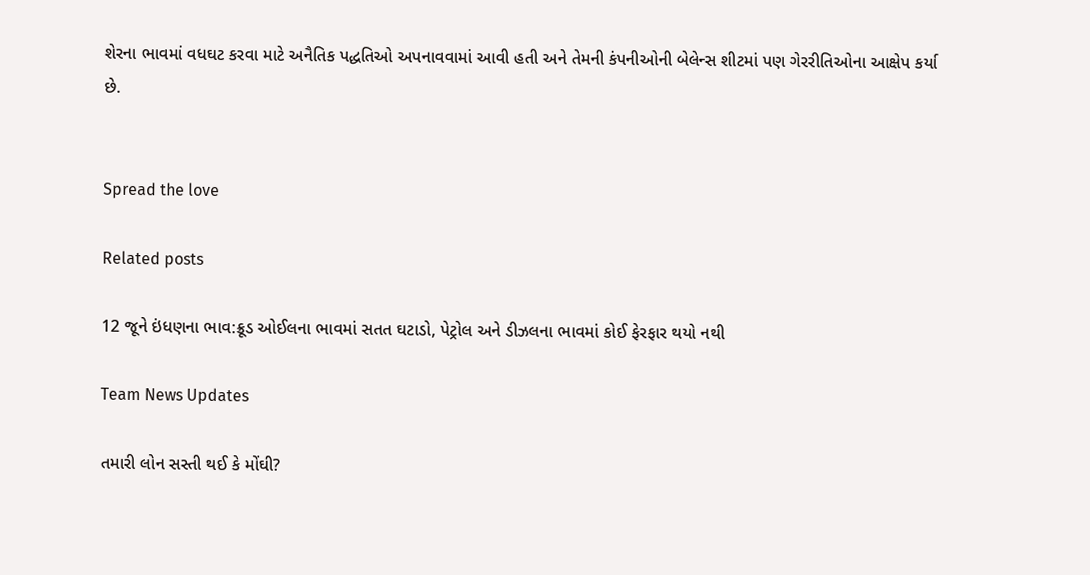શેરના ભાવમાં વધઘટ કરવા માટે અનૈતિક પદ્ધતિઓ અપનાવવામાં આવી હતી અને તેમની કંપનીઓની બેલેન્સ શીટમાં પણ ગેરરીતિઓના આક્ષેપ કર્યા છે.


Spread the love

Related posts

12 જૂને ઇંધણના ભાવ:ક્રૂડ ઓઈલના ભાવમાં સતત ઘટાડો, પેટ્રોલ અને ડીઝલના ભાવમાં કોઈ ફેરફાર થયો નથી

Team News Updates

તમારી લોન સસ્તી થઈ કે મોંઘી?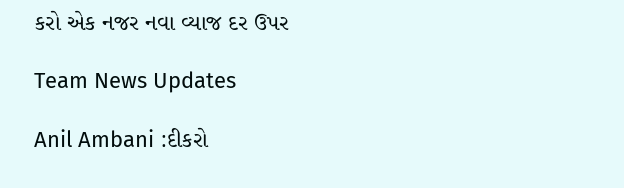કરો એક નજર નવા વ્યાજ દર ઉપર

Team News Updates

Anil Ambani :દીકરો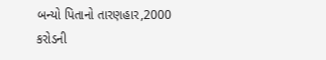બન્યો પિતાનો તારણહાર,2000 કરોડની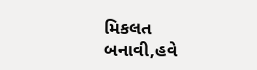મિકલત બનાવી,હવે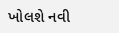ખોલશે નવી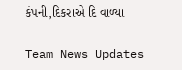કંપની,દિકરાએ દિ વાળ્યા

Team News Updates